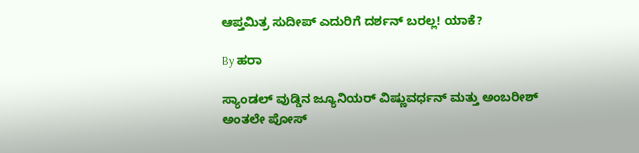ಆಪ್ತಮಿತ್ರ ಸುದೀಪ್ ಎದುರಿಗೆ ದರ್ಶನ್ ಬರಲ್ಲ! ಯಾಕೆ?

By ಹರಾ

ಸ್ಯಾಂಡಲ್ ವುಡ್ಡಿನ ಜ್ಯೂನಿಯರ್ ವಿಷ್ಣುವರ್ಧನ್ ಮತ್ತು ಅಂಬರೀಶ್ ಅಂತಲೇ ಪೋಸ್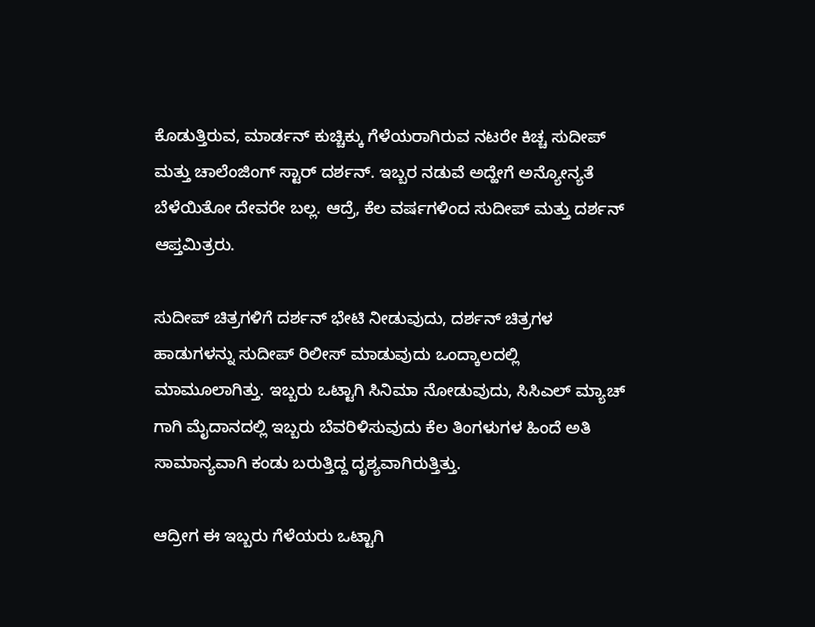ಕೊಡುತ್ತಿರುವ, ಮಾರ್ಡನ್ ಕುಚ್ಚಿಕ್ಕು ಗೆಳೆಯರಾಗಿರುವ ನಟರೇ ಕಿಚ್ಚ ಸುದೀಪ್ ಮತ್ತು ಚಾಲೆಂಜಿಂಗ್ ಸ್ಟಾರ್ ದರ್ಶನ್. ಇಬ್ಬರ ನಡುವೆ ಅದ್ಹೇಗೆ ಅನ್ಯೋನ್ಯತೆ ಬೆಳೆಯಿತೋ ದೇವರೇ ಬಲ್ಲ. ಆದ್ರೆ, ಕೆಲ ವರ್ಷಗಳಿಂದ ಸುದೀಪ್ ಮತ್ತು ದರ್ಶನ್ ಆಪ್ತಮಿತ್ರರು.

ಸುದೀಪ್ ಚಿತ್ರಗಳಿಗೆ ದರ್ಶನ್ ಭೇಟಿ ನೀಡುವುದು, ದರ್ಶನ್ ಚಿತ್ರಗಳ ಹಾಡುಗಳನ್ನು ಸುದೀಪ್ ರಿಲೀಸ್ ಮಾಡುವುದು ಒಂದ್ಕಾಲದಲ್ಲಿ ಮಾಮೂಲಾಗಿತ್ತು. ಇಬ್ಬರು ಒಟ್ಟಾಗಿ ಸಿನಿಮಾ ನೋಡುವುದು, ಸಿಸಿಎಲ್ ಮ್ಯಾಚ್ ಗಾಗಿ ಮೈದಾನದಲ್ಲಿ ಇಬ್ಬರು ಬೆವರಿಳಿಸುವುದು ಕೆಲ ತಿಂಗಳುಗಳ ಹಿಂದೆ ಅತಿ ಸಾಮಾನ್ಯವಾಗಿ ಕಂಡು ಬರುತ್ತಿದ್ದ ದೃಶ್ಯವಾಗಿರುತ್ತಿತ್ತು.

ಆದ್ರೀಗ ಈ ಇಬ್ಬರು ಗೆಳೆಯರು ಒಟ್ಟಾಗಿ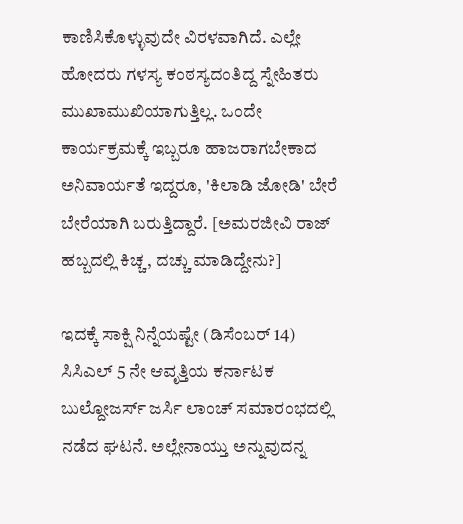ಕಾಣಿಸಿಕೊಳ್ಳುವುದೇ ವಿರಳವಾಗಿದೆ. ಎಲ್ಲೇ ಹೋದರು ಗಳಸ್ಯ ಕಂಠಸ್ಯದಂತಿದ್ದ ಸ್ನೇಹಿತರು ಮುಖಾಮುಖಿಯಾಗುತ್ತಿಲ್ಲ. ಒಂದೇ ಕಾರ್ಯಕ್ರಮಕ್ಕೆ ಇಬ್ಬರೂ ಹಾಜರಾಗಬೇಕಾದ ಅನಿವಾರ್ಯತೆ ಇದ್ದರೂ, 'ಕಿಲಾಡಿ ಜೋಡಿ' ಬೇರೆ ಬೇರೆಯಾಗಿ ಬರುತ್ತಿದ್ದಾರೆ. [ಅಮರಜೀವಿ ರಾಜ್ ಹಬ್ಬದಲ್ಲಿ ಕಿಚ್ಚ, ದಚ್ಚು ಮಾಡಿದ್ದೇನು?]

ಇದಕ್ಕೆ ಸಾಕ್ಷಿ ನಿನ್ನೆಯಷ್ಟೇ (ಡಿಸೆಂಬರ್ 14) ಸಿಸಿಎಲ್ 5 ನೇ ಆವೃತ್ತಿಯ ಕರ್ನಾಟಕ ಬುಲ್ದೋಜರ್ಸ್ ಜರ್ಸಿ ಲಾಂಚ್ ಸಮಾರಂಭದಲ್ಲಿ ನಡೆದ ಘಟನೆ. ಅಲ್ಲೇನಾಯ್ತು ಅನ್ನುವುದನ್ನ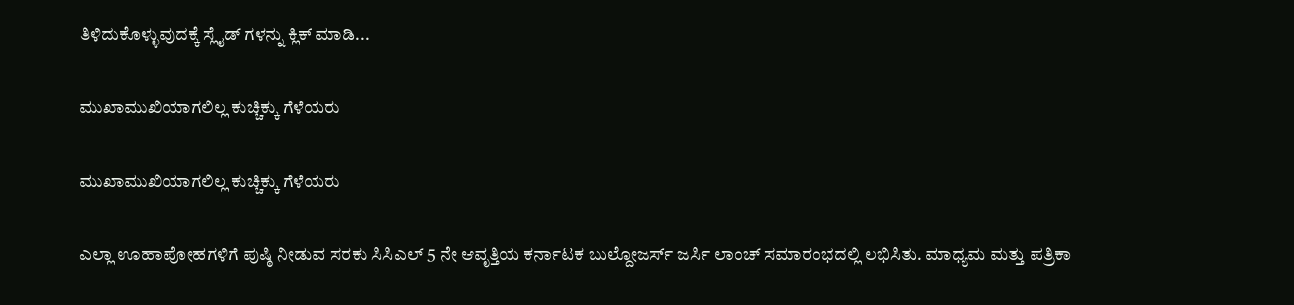ತಿಳಿದುಕೊಳ್ಳುವುದಕ್ಕೆ ಸ್ಲೈಡ್ ಗಳನ್ನು ಕ್ಲಿಕ್ ಮಾಡಿ...

ಮುಖಾಮುಖಿಯಾಗಲಿಲ್ಲ ಕುಚ್ಚಿಕ್ಕು ಗೆಳೆಯರು

ಮುಖಾಮುಖಿಯಾಗಲಿಲ್ಲ ಕುಚ್ಚಿಕ್ಕು ಗೆಳೆಯರು

ಎಲ್ಲಾ ಊಹಾಪೋಹಗಳಿಗೆ ಪುಷ್ಠಿ ನೀಡುವ ಸರಕು ಸಿಸಿಎಲ್ 5 ನೇ ಆವೃತ್ತಿಯ ಕರ್ನಾಟಕ ಬುಲ್ದೋಜರ್ಸ್ ಜರ್ಸಿ ಲಾಂಚ್ ಸಮಾರಂಭದಲ್ಲಿ ಲಭಿಸಿತು. ಮಾಧ್ಯಮ ಮತ್ತು ಪತ್ರಿಕಾ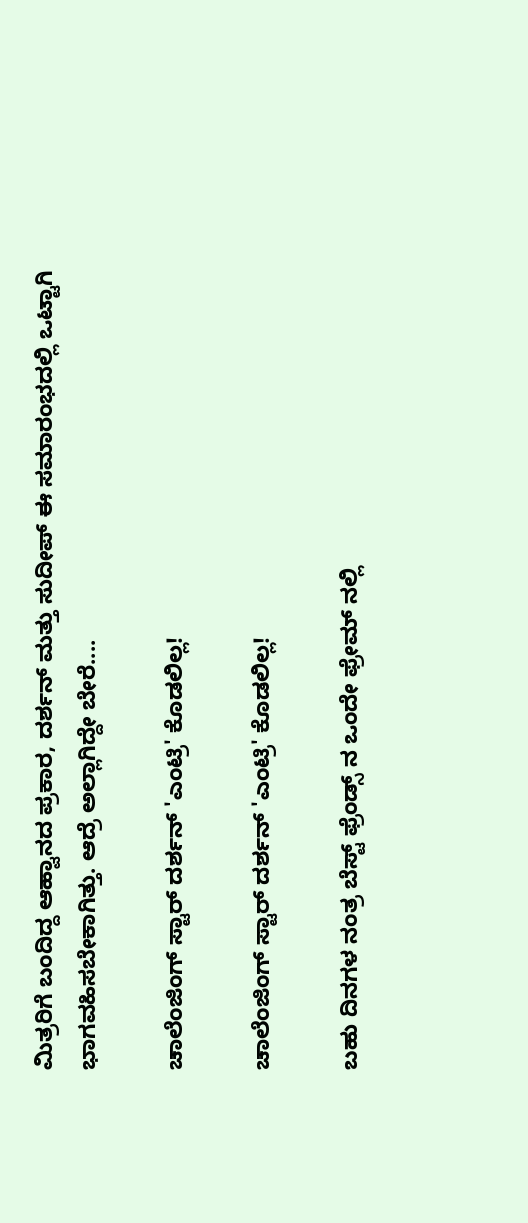ಮಿತ್ರರಿಗೆ ಬಂದಿದ್ದ ಆಹ್ವಾನದ ಪ್ರಕಾರ, ದರ್ಶನ್ ಮತ್ತು ಸುದೀಪ್ ಈ ಸಮಾರಂಭದಲ್ಲಿ ಒಟ್ಟಾಗಿ ಭಾಗವಹಿಸಬೇಕಾಗಿತ್ತು. ಆದ್ರೆ ಅಲ್ಲಾಗಿದ್ದೇ ಬೇರೆ....

ಚಾಲೆಂಜಿಂಗ್ ಸ್ಟಾರ್ ದರ್ಶನ್ 'ಎಂಟ್ರಿ' ಕೊಡಲಿಲ್ಲ!

ಚಾಲೆಂಜಿಂಗ್ ಸ್ಟಾರ್ ದರ್ಶನ್ 'ಎಂಟ್ರಿ' ಕೊಡಲಿಲ್ಲ!

ಬಹು ದಿನಗಳ ನಂತ್ರ ಬೆಸ್ಟ್ ಫ್ರೆಂಡ್ಸ್ ನ ಒಂದೇ ಫ್ರೇಮ್ ನಲ್ಲಿ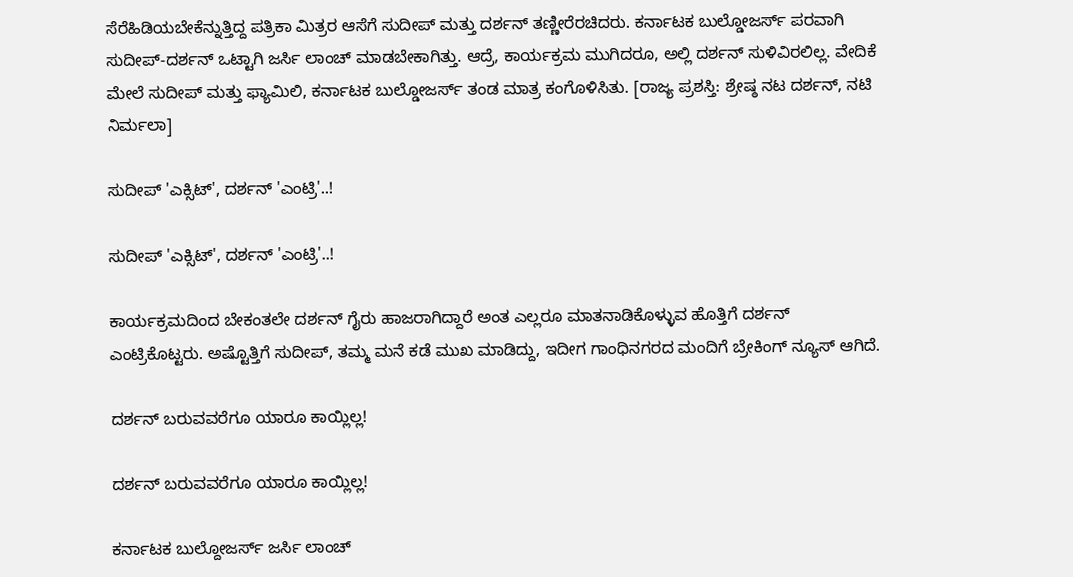ಸೆರೆಹಿಡಿಯಬೇಕೆನ್ನುತ್ತಿದ್ದ ಪತ್ರಿಕಾ ಮಿತ್ರರ ಆಸೆಗೆ ಸುದೀಪ್ ಮತ್ತು ದರ್ಶನ್ ತಣ್ಣೀರೆರಚಿದರು. ಕರ್ನಾಟಕ ಬುಲ್ಡೋಜರ್ಸ್ ಪರವಾಗಿ ಸುದೀಪ್-ದರ್ಶನ್ ಒಟ್ಟಾಗಿ ಜರ್ಸಿ ಲಾಂಚ್ ಮಾಡಬೇಕಾಗಿತ್ತು. ಆದ್ರೆ, ಕಾರ್ಯಕ್ರಮ ಮುಗಿದರೂ, ಅಲ್ಲಿ ದರ್ಶನ್ ಸುಳಿವಿರಲಿಲ್ಲ. ವೇದಿಕೆ ಮೇಲೆ ಸುದೀಪ್ ಮತ್ತು ಫ್ಯಾಮಿಲಿ, ಕರ್ನಾಟಕ ಬುಲ್ಡೋಜರ್ಸ್ ತಂಡ ಮಾತ್ರ ಕಂಗೊಳಿಸಿತು. [ರಾಜ್ಯ ಪ್ರಶಸ್ತಿ: ಶ್ರೇಷ್ಠ ನಟ ದರ್ಶನ್, ನಟಿ ನಿರ್ಮಲಾ]

ಸುದೀಪ್ 'ಎಕ್ಸಿಟ್', ದರ್ಶನ್ 'ಎಂಟ್ರಿ'..!

ಸುದೀಪ್ 'ಎಕ್ಸಿಟ್', ದರ್ಶನ್ 'ಎಂಟ್ರಿ'..!

ಕಾರ್ಯಕ್ರಮದಿಂದ ಬೇಕಂತಲೇ ದರ್ಶನ್ ಗೈರು ಹಾಜರಾಗಿದ್ದಾರೆ ಅಂತ ಎಲ್ಲರೂ ಮಾತನಾಡಿಕೊಳ್ಳುವ ಹೊತ್ತಿಗೆ ದರ್ಶನ್ ಎಂಟ್ರಿಕೊಟ್ಟರು. ಅಷ್ಟೊತ್ತಿಗೆ ಸುದೀಪ್, ತಮ್ಮ ಮನೆ ಕಡೆ ಮುಖ ಮಾಡಿದ್ದು, ಇದೀಗ ಗಾಂಧಿನಗರದ ಮಂದಿಗೆ ಬ್ರೇಕಿಂಗ್ ನ್ಯೂಸ್ ಆಗಿದೆ.

ದರ್ಶನ್ ಬರುವವರೆಗೂ ಯಾರೂ ಕಾಯ್ಲಿಲ್ಲ!

ದರ್ಶನ್ ಬರುವವರೆಗೂ ಯಾರೂ ಕಾಯ್ಲಿಲ್ಲ!

ಕರ್ನಾಟಕ ಬುಲ್ದೋಜರ್ಸ್ ಜರ್ಸಿ ಲಾಂಚ್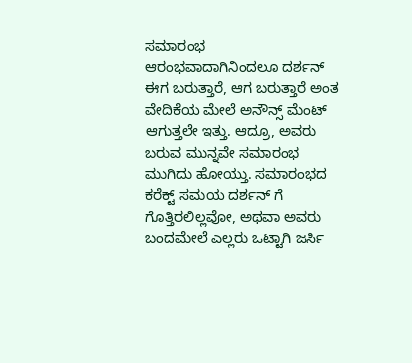ಸಮಾರಂಭ ಆರಂಭವಾದಾಗಿನಿಂದಲೂ ದರ್ಶನ್ ಈಗ ಬರುತ್ತಾರೆ, ಆಗ ಬರುತ್ತಾರೆ ಅಂತ ವೇದಿಕೆಯ ಮೇಲೆ ಅನೌನ್ಸ್ ಮೆಂಟ್ ಆಗುತ್ತಲೇ ಇತ್ತು. ಆದ್ರೂ, ಅವರು ಬರುವ ಮುನ್ನವೇ ಸಮಾರಂಭ ಮುಗಿದು ಹೋಯ್ತು. ಸಮಾರಂಭದ ಕರೆಕ್ಟ್ ಸಮಯ ದರ್ಶನ್ ಗೆ ಗೊತ್ತಿರಲಿಲ್ಲವೋ, ಅಥವಾ ಅವರು ಬಂದಮೇಲೆ ಎಲ್ಲರು ಒಟ್ಟಾಗಿ ಜರ್ಸಿ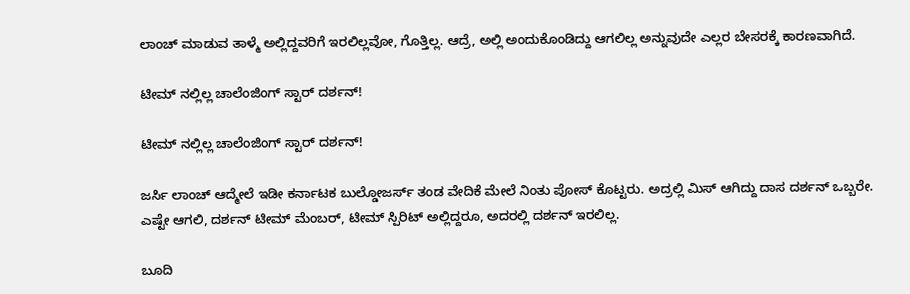ಲಾಂಚ್ ಮಾಡುವ ತಾಳ್ಮೆ ಅಲ್ಲಿದ್ದವರಿಗೆ ಇರಲಿಲ್ಲವೋ, ಗೊತ್ತಿಲ್ಲ. ಆದ್ರೆ, ಅಲ್ಲಿ ಅಂದುಕೊಂಡಿದ್ದು ಆಗಲಿಲ್ಲ ಅನ್ನುವುದೇ ಎಲ್ಲರ ಬೇಸರಕ್ಕೆ ಕಾರಣವಾಗಿದೆ.

ಟೀಮ್ ನಲ್ಲಿಲ್ಲ ಚಾಲೆಂಜಿಂಗ್ ಸ್ಟಾರ್ ದರ್ಶನ್!

ಟೀಮ್ ನಲ್ಲಿಲ್ಲ ಚಾಲೆಂಜಿಂಗ್ ಸ್ಟಾರ್ ದರ್ಶನ್!

ಜರ್ಸಿ ಲಾಂಚ್ ಆದ್ಮೇಲೆ ಇಡೀ ಕರ್ನಾಟಕ ಬುಲ್ಡೋಜರ್ಸ್ ತಂಡ ವೇದಿಕೆ ಮೇಲೆ ನಿಂತು ಪೋಸ್ ಕೊಟ್ಟರು. ಅದ್ರಲ್ಲಿ ಮಿಸ್ ಆಗಿದ್ದು ದಾಸ ದರ್ಶನ್ ಒಬ್ಬರೇ. ಎಷ್ಟೇ ಆಗಲಿ, ದರ್ಶನ್ ಟೀಮ್ ಮೆಂಬರ್, ಟೀಮ್ ಸ್ಪಿರಿಟ್ ಅಲ್ಲಿದ್ದರೂ, ಅದರಲ್ಲಿ ದರ್ಶನ್ ಇರಲಿಲ್ಲ.

ಬೂದಿ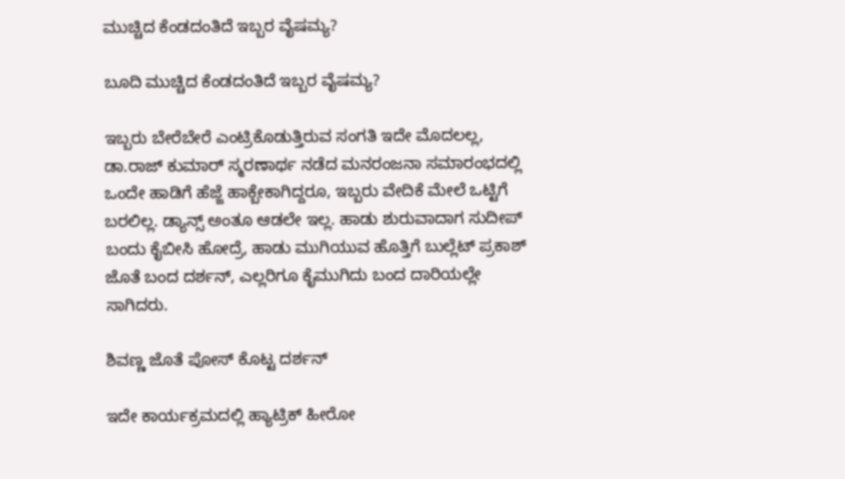ಮುಚ್ಚಿದ ಕೆಂಡದಂತಿದೆ ಇಬ್ಬರ ವೈಷಮ್ಯ?

ಬೂದಿ ಮುಚ್ಚಿದ ಕೆಂಡದಂತಿದೆ ಇಬ್ಬರ ವೈಷಮ್ಯ?

ಇಬ್ಬರು ಬೇರೆಬೇರೆ ಎಂಟ್ರಿಕೊಡುತ್ತಿರುವ ಸಂಗತಿ ಇದೇ ಮೊದಲಲ್ಲ, ಡಾ.ರಾಜ್ ಕುಮಾರ್ ಸ್ಮರಣಾರ್ಥ ನಡೆದ ಮನರಂಜನಾ ಸಮಾರಂಭದಲ್ಲಿ ಒಂದೇ ಹಾಡಿಗೆ ಹೆಜ್ಜೆ ಹಾಕ್ಬೇಕಾಗಿದ್ದರೂ, ಇಬ್ಬರು ವೇದಿಕೆ ಮೇಲೆ ಒಟ್ಟಿಗೆ ಬರಲಿಲ್ಲ. ಡ್ಯಾನ್ಸ್ ಅಂತೂ ಆಡಲೇ ಇಲ್ಲ. ಹಾಡು ಶುರುವಾದಾಗ ಸುದೀಪ್ ಬಂದು ಕೈಬೀಸಿ ಹೋದ್ರೆ, ಹಾಡು ಮುಗಿಯುವ ಹೊತ್ತಿಗೆ ಬುಲ್ಲೆಟ್ ಪ್ರಕಾಶ್ ಜೊತೆ ಬಂದ ದರ್ಶನ್, ಎಲ್ಲರಿಗೂ ಕೈಮುಗಿದು ಬಂದ ದಾರಿಯಲ್ಲೇ ಸಾಗಿದರು.

ಶಿವಣ್ಣ ಜೊತೆ ಪೋಸ್ ಕೊಟ್ಟ ದರ್ಶನ್

ಇದೇ ಕಾರ್ಯಕ್ರಮದಲ್ಲಿ ಹ್ಯಾಟ್ರಿಕ್ ಹೀರೋ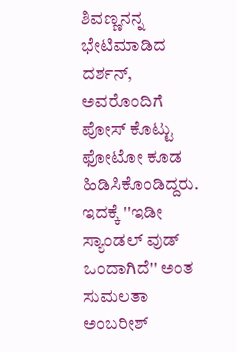ಶಿವಣ್ಣನನ್ನ ಭೇಟಿಮಾಡಿದ ದರ್ಶನ್, ಅವರೊಂದಿಗೆ ಪೋಸ್ ಕೊಟ್ಟು ಫೋಟೋ ಕೂಡ ಹಿಡಿಸಿಕೊಂಡಿದ್ದರು. ಇದಕ್ಕೆ ''ಇಡೀ ಸ್ಯಾಂಡಲ್ ವುಡ್ ಒಂದಾಗಿದೆ'' ಅಂತ ಸುಮಲತಾ ಅಂಬರೀಶ್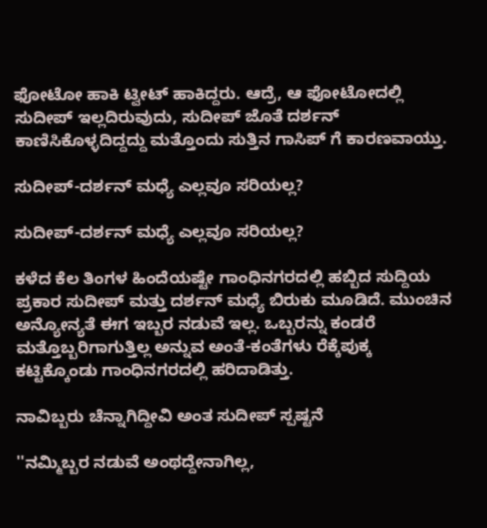ಫೋಟೋ ಹಾಕಿ ಟ್ವೀಟ್ ಹಾಕಿದ್ದರು. ಆದ್ರೆ, ಆ ಫೋಟೋದಲ್ಲಿ ಸುದೀಪ್ ಇಲ್ಲದಿರುವುದು, ಸುದೀಪ್ ಜೊತೆ ದರ್ಶನ್ ಕಾಣಿಸಿಕೊಳ್ಳದಿದ್ದದ್ದು ಮತ್ತೊಂದು ಸುತ್ತಿನ ಗಾಸಿಪ್ ಗೆ ಕಾರಣವಾಯ್ತು.

ಸುದೀಪ್-ದರ್ಶನ್ ಮಧ್ಯೆ ಎಲ್ಲವೂ ಸರಿಯಲ್ಲ?

ಸುದೀಪ್-ದರ್ಶನ್ ಮಧ್ಯೆ ಎಲ್ಲವೂ ಸರಿಯಲ್ಲ?

ಕಳೆದ ಕೆಲ ತಿಂಗಳ ಹಿಂದೆಯಷ್ಟೇ ಗಾಂಧಿನಗರದಲ್ಲಿ ಹಬ್ಬಿದ ಸುದ್ದಿಯ ಪ್ರಕಾರ ಸುದೀಪ್ ಮತ್ತು ದರ್ಶನ್ ಮಧ್ಯೆ ಬಿರುಕು ಮೂಡಿದೆ. ಮುಂಚಿನ ಅನ್ಯೋನ್ಯತೆ ಈಗ ಇಬ್ಬರ ನಡುವೆ ಇಲ್ಲ. ಒಬ್ಬರನ್ನು ಕಂಡರೆ ಮತ್ತೊಬ್ಬರಿಗಾಗುತ್ತಿಲ್ಲ ಅನ್ನುವ ಅಂತೆ-ಕಂತೆಗಳು ರೆಕ್ಕೆಪುಕ್ಕ ಕಟ್ಟಿಕ್ಕೊಂಡು ಗಾಂಧಿನಗರದಲ್ಲಿ ಹರಿದಾಡಿತ್ತು.

ನಾವಿಬ್ಬರು ಚೆನ್ನಾಗಿದ್ದೀವಿ ಅಂತ ಸುದೀಪ್ ಸ್ಪಷ್ಟನೆ

''ನಮ್ಮಿಬ್ಬರ ನಡುವೆ ಅಂಥದ್ದೇನಾಗಿಲ್ಲ,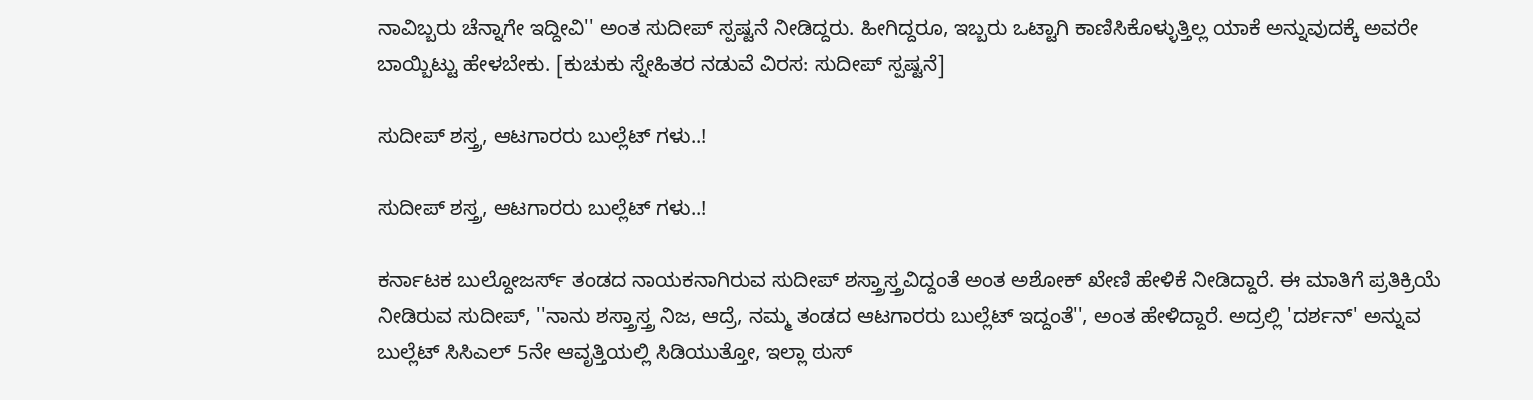ನಾವಿಬ್ಬರು ಚೆನ್ನಾಗೇ ಇದ್ದೀವಿ'' ಅಂತ ಸುದೀಪ್ ಸ್ಪಷ್ಟನೆ ನೀಡಿದ್ದರು. ಹೀಗಿದ್ದರೂ, ಇಬ್ಬರು ಒಟ್ಟಾಗಿ ಕಾಣಿಸಿಕೊಳ್ಳುತ್ತಿಲ್ಲ ಯಾಕೆ ಅನ್ನುವುದಕ್ಕೆ ಅವರೇ ಬಾಯ್ಬಿಟ್ಟು ಹೇಳಬೇಕು. [ಕುಚುಕು ಸ್ನೇಹಿತರ ನಡುವೆ ವಿರಸ: ಸುದೀಪ್ ಸ್ಪಷ್ಟನೆ]

ಸುದೀಪ್ ಶಸ್ತ್ರ, ಆಟಗಾರರು ಬುಲ್ಲೆಟ್ ಗಳು..!

ಸುದೀಪ್ ಶಸ್ತ್ರ, ಆಟಗಾರರು ಬುಲ್ಲೆಟ್ ಗಳು..!

ಕರ್ನಾಟಕ ಬುಲ್ದೋಜರ್ಸ್ ತಂಡದ ನಾಯಕನಾಗಿರುವ ಸುದೀಪ್ ಶಸ್ತ್ರಾಸ್ತ್ರವಿದ್ದಂತೆ ಅಂತ ಅಶೋಕ್ ಖೇಣಿ ಹೇಳಿಕೆ ನೀಡಿದ್ದಾರೆ. ಈ ಮಾತಿಗೆ ಪ್ರತಿಕ್ರಿಯೆ ನೀಡಿರುವ ಸುದೀಪ್, ''ನಾನು ಶಸ್ತ್ರಾಸ್ತ್ರ ನಿಜ, ಆದ್ರೆ, ನಮ್ಮ ತಂಡದ ಆಟಗಾರರು ಬುಲ್ಲೆಟ್ ಇದ್ದಂತೆ'', ಅಂತ ಹೇಳಿದ್ದಾರೆ. ಅದ್ರಲ್ಲಿ 'ದರ್ಶನ್' ಅನ್ನುವ ಬುಲ್ಲೆಟ್ ಸಿಸಿಎಲ್ 5ನೇ ಆವೃತ್ತಿಯಲ್ಲಿ ಸಿಡಿಯುತ್ತೋ, ಇಲ್ಲಾ ಠುಸ್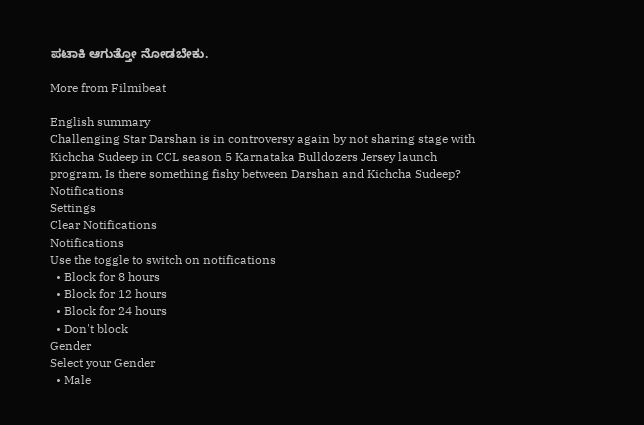ಪಟಾಕಿ ಆಗುತ್ತೋ ನೋಡಬೇಕು.

More from Filmibeat

English summary
Challenging Star Darshan is in controversy again by not sharing stage with Kichcha Sudeep in CCL season 5 Karnataka Bulldozers Jersey launch program. Is there something fishy between Darshan and Kichcha Sudeep?
Notifications
Settings
Clear Notifications
Notifications
Use the toggle to switch on notifications
  • Block for 8 hours
  • Block for 12 hours
  • Block for 24 hours
  • Don't block
Gender
Select your Gender
  • Male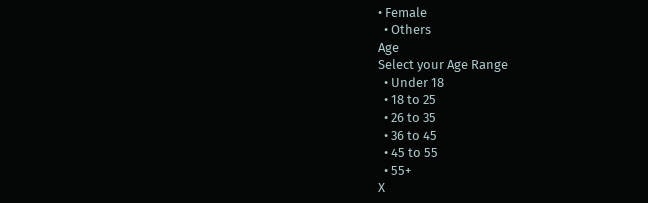• Female
  • Others
Age
Select your Age Range
  • Under 18
  • 18 to 25
  • 26 to 35
  • 36 to 45
  • 45 to 55
  • 55+
X